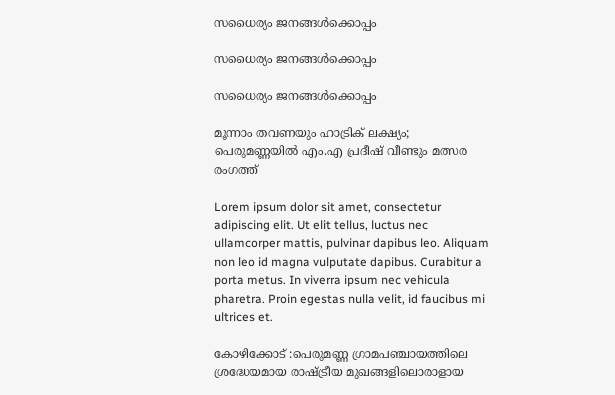സധൈര്യം ജനങ്ങൾക്കൊപ്പം

സധൈര്യം ജനങ്ങൾക്കൊപ്പം

സധൈര്യം ജനങ്ങൾക്കൊപ്പം

മൂന്നാം തവണയും ഹാട്രിക് ലക്ഷ്യം; പെരുമണ്ണയിൽ എം.എ പ്രദീഷ് വീണ്ടും മത്സര രംഗത്ത്

Lorem ipsum dolor sit amet, consectetur adipiscing elit. Ut elit tellus, luctus nec ullamcorper mattis, pulvinar dapibus leo. Aliquam non leo id magna vulputate dapibus. Curabitur a porta metus. In viverra ipsum nec vehicula pharetra. Proin egestas nulla velit, id faucibus mi ultrices et.

കോഴിക്കോട് :പെരുമണ്ണ ഗ്രാമപഞ്ചായത്തിലെ ശ്രദ്ധേയമായ രാഷ്ട്രീയ മുഖങ്ങളിലൊരാളായ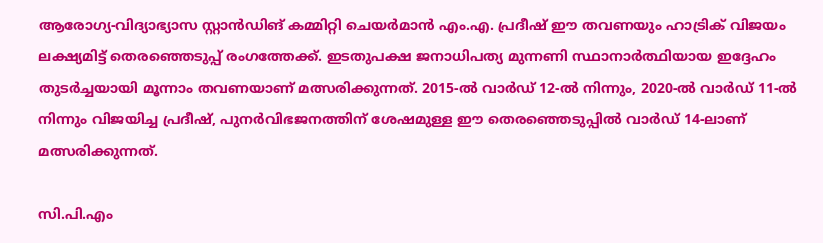ആരോഗ്യ-വിദ്യാഭ്യാസ സ്റ്റാൻഡിങ് കമ്മിറ്റി ചെയർമാൻ എം.എ. പ്രദീഷ് ഈ തവണയും ഹാട്രിക് വിജയം ലക്ഷ്യമിട്ട് തെരഞ്ഞെടുപ്പ് രംഗത്തേക്ക്. ഇടതുപക്ഷ ജനാധിപത്യ മുന്നണി സ്ഥാനാർത്ഥിയായ ഇദ്ദേഹം തുടർച്ചയായി മൂന്നാം തവണയാണ് മത്സരിക്കുന്നത്. 2015-ൽ വാർഡ് 12-ൽ നിന്നും, 2020-ൽ വാർഡ് 11-ൽ നിന്നും വിജയിച്ച പ്രദീഷ്, പുനർവിഭജനത്തിന് ശേഷമുള്ള ഈ തെരഞ്ഞെടുപ്പിൽ വാർഡ് 14-ലാണ് മത്സരിക്കുന്നത്.

സി.പി.എം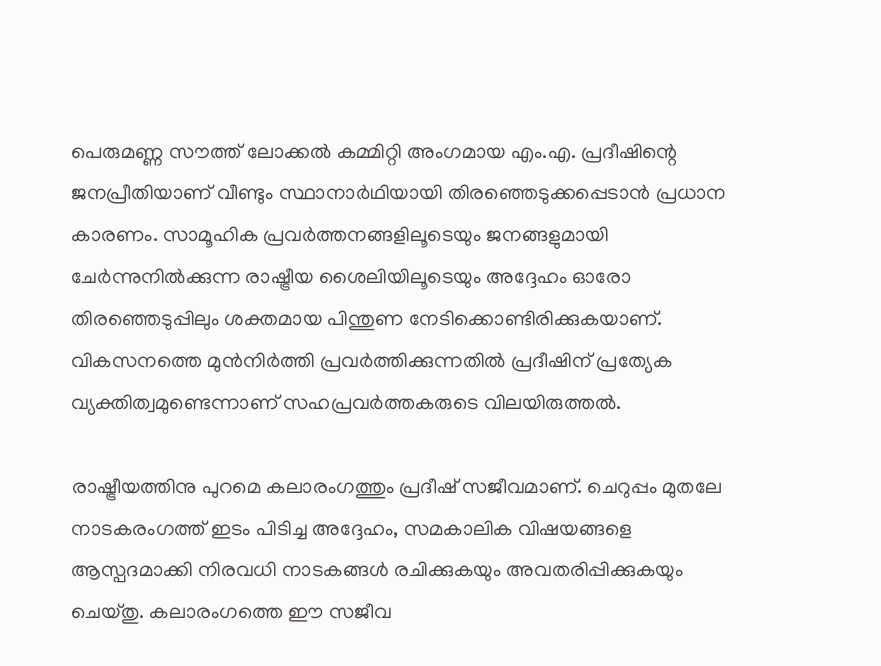പെരുമണ്ണ സൗത്ത് ലോക്കൽ കമ്മിറ്റി അംഗമായ എം.എ. പ്രദീഷിന്റെ ജനപ്രീതിയാണ് വീണ്ടും സ്ഥാനാർഥിയായി തിരഞ്ഞെടുക്കപ്പെടാൻ പ്രധാന കാരണം. സാമൂഹിക പ്രവർത്തനങ്ങളിലൂടെയും ജനങ്ങളുമായി ചേർന്നുനിൽക്കുന്ന രാഷ്ട്രീയ ശൈലിയിലൂടെയും അദ്ദേഹം ഓരോ തിരഞ്ഞെടുപ്പിലും ശക്തമായ പിന്തുണ നേടിക്കൊണ്ടിരിക്കുകയാണ്. വികസനത്തെ മുൻനിർത്തി പ്രവർത്തിക്കുന്നതിൽ പ്രദീഷിന് പ്രത്യേക വ്യക്തിത്വമുണ്ടെന്നാണ് സഹപ്രവർത്തകരുടെ വിലയിരുത്തൽ.

രാഷ്ട്രീയത്തിനു പുറമെ കലാരംഗത്തും പ്രദീഷ് സജീവമാണ്. ചെറുപ്പം മുതലേ നാടകരംഗത്ത് ഇടം പിടിച്ച അദ്ദേഹം, സമകാലിക വിഷയങ്ങളെ ആസ്പദമാക്കി നിരവധി നാടകങ്ങൾ രചിക്കുകയും അവതരിപ്പിക്കുകയും ചെയ്തു. കലാരംഗത്തെ ഈ സജീവ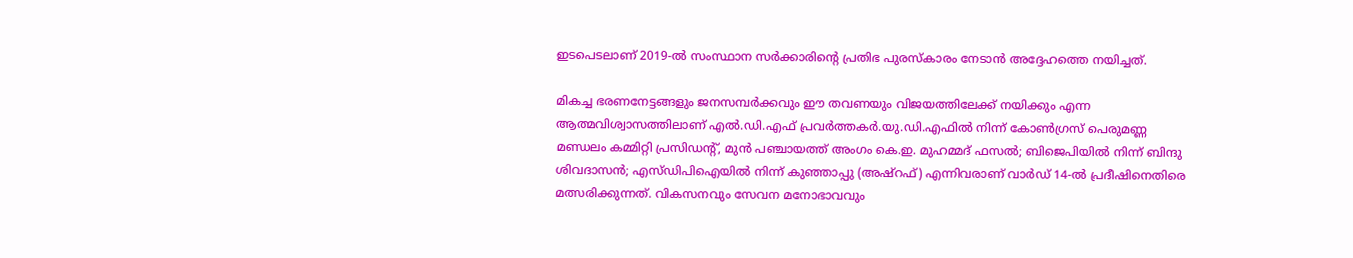ഇടപെടലാണ് 2019-ൽ സംസ്ഥാന സർക്കാരിന്റെ പ്രതിഭ പുരസ്കാരം നേടാൻ അദ്ദേഹത്തെ നയിച്ചത്.

മികച്ച ഭരണനേട്ടങ്ങളും ജനസമ്പർക്കവും ഈ തവണയും വിജയത്തിലേക്ക് നയിക്കും എന്ന ആത്മവിശ്വാസത്തിലാണ് എൽ.ഡി.എഫ് പ്രവർത്തകർ.യു.ഡി.എഫിൽ നിന്ന് കോൺഗ്രസ് പെരുമണ്ണ മണ്ഡലം കമ്മിറ്റി പ്രസിഡന്റ്‌, മുൻ പഞ്ചായത്ത് അംഗം കെ.ഇ. മുഹമ്മദ് ഫസൽ; ബിജെപിയിൽ നിന്ന് ബിന്ദു ശിവദാസൻ; എസ്ഡിപിഐയിൽ നിന്ന് കുഞ്ഞാപ്പു (അഷ്റഫ്) എന്നിവരാണ് വാർഡ് 14-ൽ പ്രദീഷിനെതിരെ മത്സരിക്കുന്നത്. വികസനവും സേവന മനോഭാവവും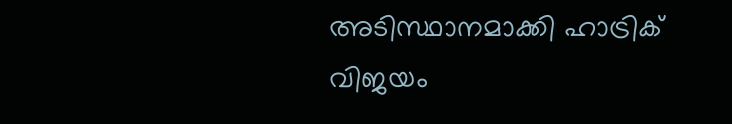അടിസ്ഥാനമാക്കി ഹാട്രിക് വിജയം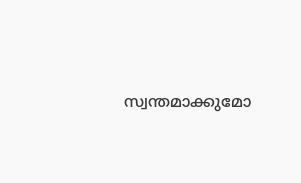സ്വന്തമാക്കുമോ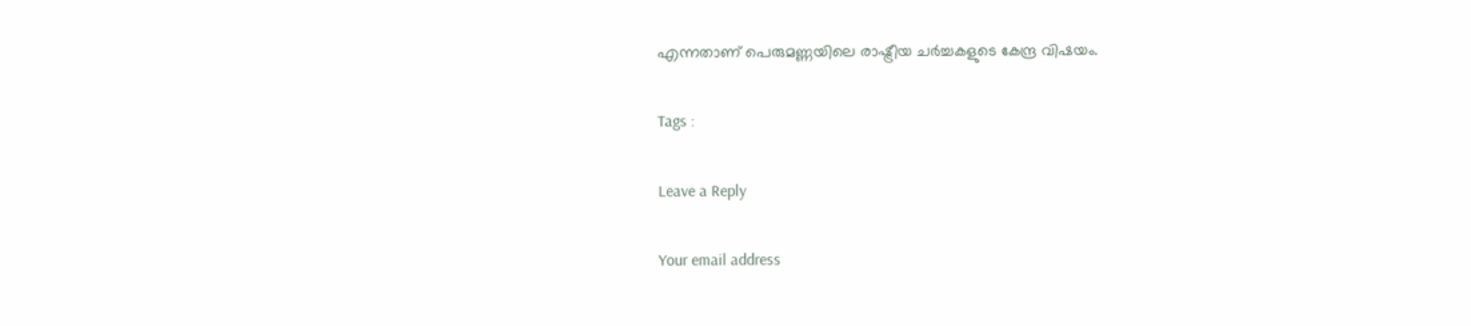എന്നതാണ് പെരുമണ്ണയിലെ രാഷ്ട്രീയ ചർച്ചകളുടെ കേന്ദ്ര വിഷയം.

Tags :

Leave a Reply

Your email address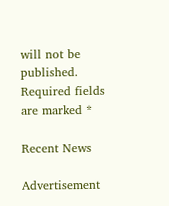will not be published. Required fields are marked *

Recent News

Advertisement